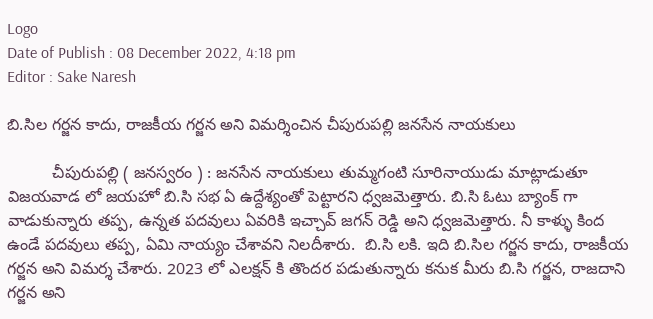Logo
Date of Publish : 08 December 2022, 4:18 pm
Editor : Sake Naresh

బి.సిల గర్జన కాదు, రాజకీయ గర్జన అని విమర్శించిన చీపురుపల్లి జనసేన నాయకులు

          చీపురుపల్లి ( జనస్వరం ) : జనసేన నాయకులు తుమ్మగంటి సూరినాయుడు మాట్లాడుతూ విజయవాడ లో జయహో బి.సి సభ ఏ ఉద్దేశ్యంతో పెట్టారని ధ్వజమెత్తారు. బి.సి ఓటు బ్యాంక్ గా వాడుకున్నారు తప్ప, ఉన్నత పదవులు ఏవరికి ఇచ్చావ్ జగన్ రెడ్డి అని ధ్వజమెత్తారు. నీ కాళ్ళు కింద ఉండే పదవులు తప్ప, ఏమి నాయ్యం చేశావని నిలదీశారు.  బి.సి లకి. ఇది బి.సిల గర్జన కాదు, రాజకీయ గర్జన అని విమర్శ చేశారు. 2023 లో ఎలక్షన్ కి తొందర పడుతున్నారు కనుక మీరు బి.సి గర్జన, రాజదాని గర్జన అని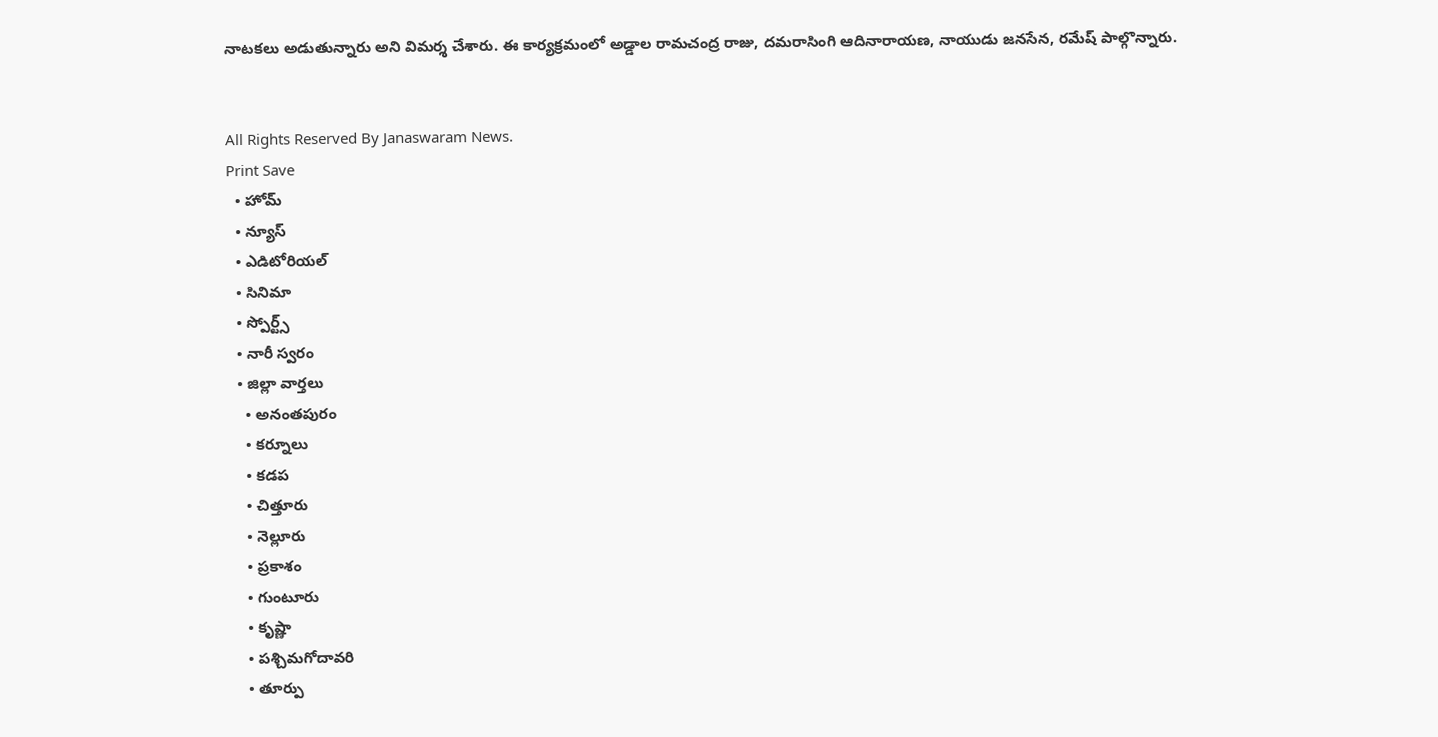నాటకలు అడుతున్నారు అని విమర్శ చేశారు. ఈ కార్యక్రమంలో అడ్డాల రామచంద్ర రాజు, దమరాసింగి ఆదినారాయణ, నాయుడు జనసేన, రమేష్ పాల్గొన్నారు.


All Rights Reserved By Janaswaram News.
Print Save
  • హోమ్
  • న్యూస్
  • ఎడిటోరియల్
  • సినిమా
  • స్పోర్ట్స్
  • నారీ స్వరం
  • జిల్లా వార్తలు
    • అనంతపురం
    • కర్నూలు
    • కడప
    • చిత్తూరు
    • నెల్లూరు
    • ప్రకాశం
    • గుంటూరు
    • కృష్ణా
    • పశ్చిమగోదావరి
    • తూర్పు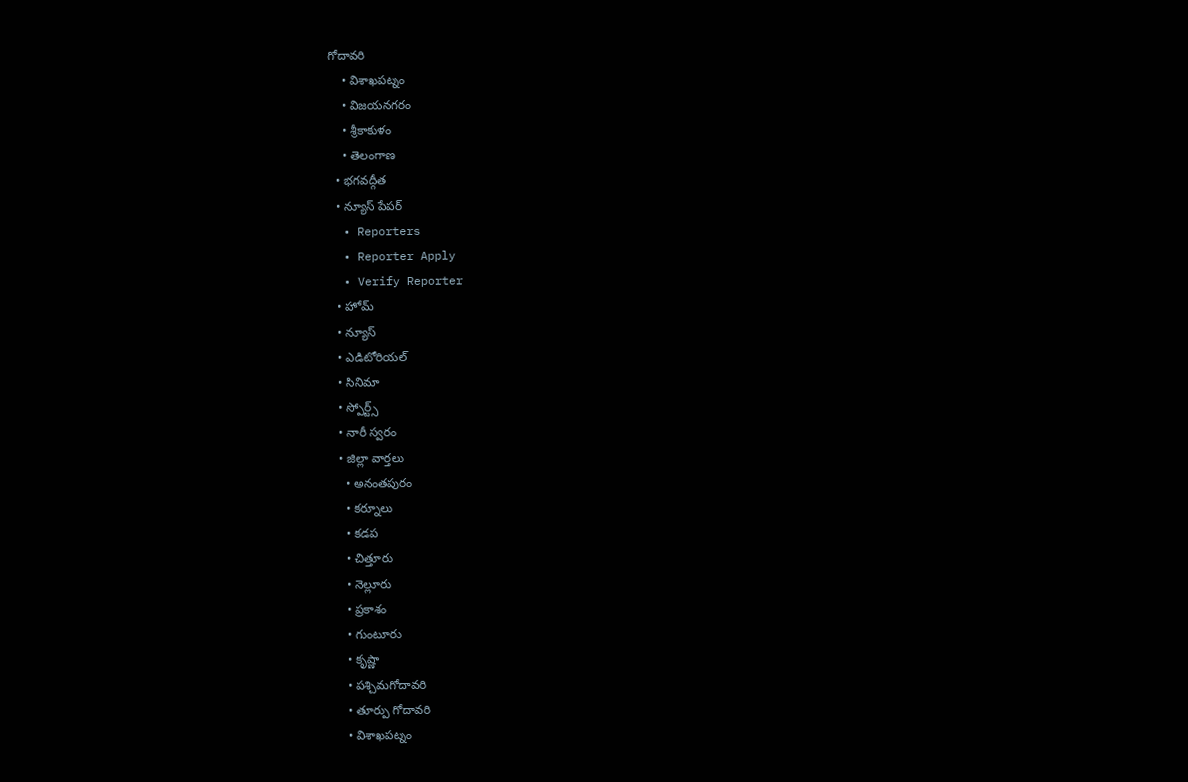గోదావరి
    • విశాఖపట్నం
    • విజయనగరం
    • శ్రీకాకుళం
    • తెలంగాణ
  • భగవద్గీత
  • న్యూస్ పేపర్
  • Reporters
  • Reporter Apply
  • Verify Reporter
  • హోమ్
  • న్యూస్
  • ఎడిటోరియల్
  • సినిమా
  • స్పోర్ట్స్
  • నారీ స్వరం
  • జిల్లా వార్తలు
    • అనంతపురం
    • కర్నూలు
    • కడప
    • చిత్తూరు
    • నెల్లూరు
    • ప్రకాశం
    • గుంటూరు
    • కృష్ణా
    • పశ్చిమగోదావరి
    • తూర్పు గోదావరి
    • విశాఖపట్నం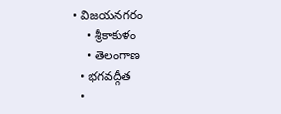• విజయనగరం
    • శ్రీకాకుళం
    • తెలంగాణ
  • భగవద్గీత
  •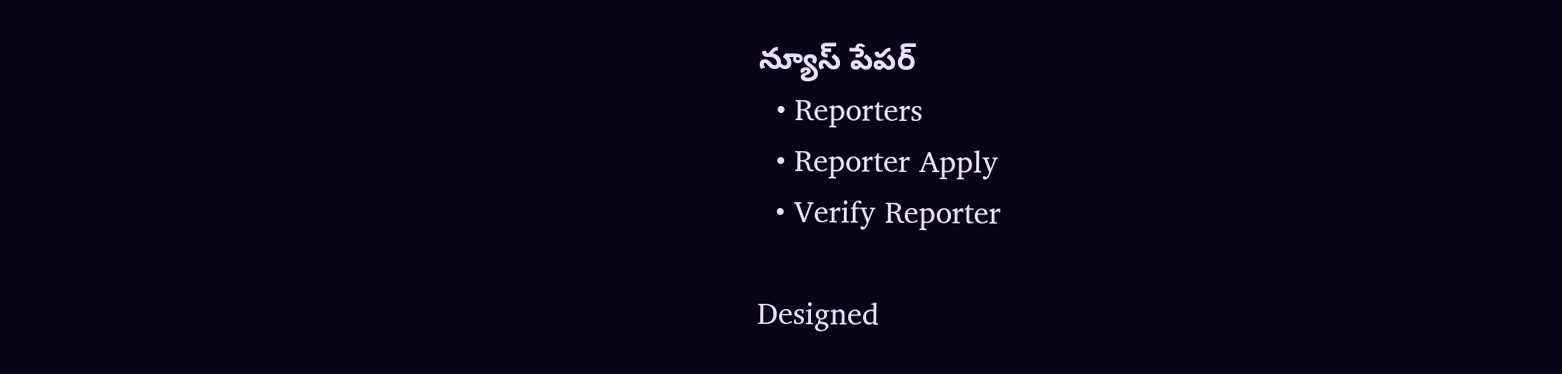న్యూస్ పేపర్
  • Reporters
  • Reporter Apply
  • Verify Reporter

Designed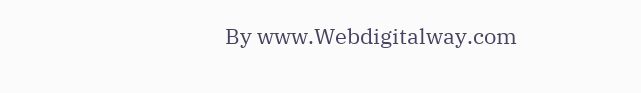By www.Webdigitalway.com